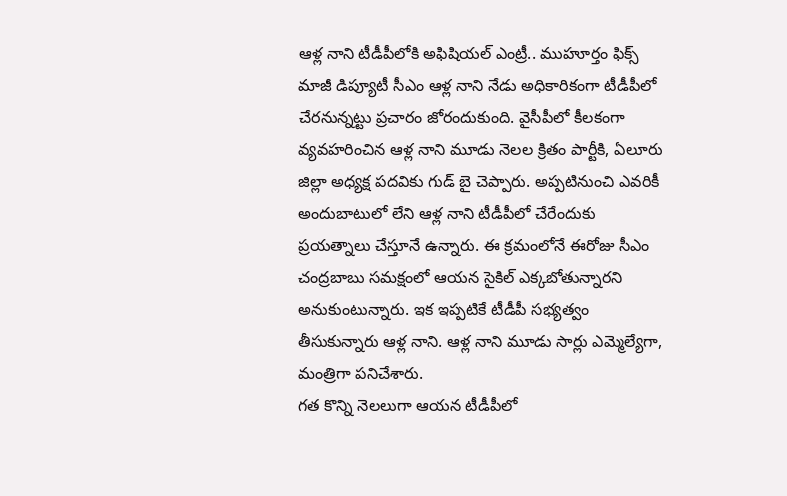ఆళ్ల నాని టీడీపీలోకి అఫిషియల్ ఎంట్రీ.. ముహూర్తం ఫిక్స్
మాజీ డిప్యూటీ సీఎం ఆళ్ల నాని నేడు అధికారికంగా టీడీపీలో చేరనున్నట్టు ప్రచారం జోరందుకుంది. వైసీపీలో కీలకంగా వ్యవహరించిన ఆళ్ల నాని మూడు నెలల క్రితం పార్టీకి, ఏలూరు జిల్లా అధ్యక్ష పదవికు గుడ్ బై చెప్పారు. అప్పటినుంచి ఎవరికీ అందుబాటులో లేని ఆళ్ల నాని టీడీపీలో చేరేందుకు ప్రయత్నాలు చేస్తూనే ఉన్నారు. ఈ క్రమంలోనే ఈరోజు సీఎం చంద్రబాబు సమక్షంలో ఆయన సైకిల్ ఎక్కబోతున్నారని అనుకుంటున్నారు. ఇక ఇప్పటికే టీడీపీ సభ్యత్వం తీసుకున్నారు ఆళ్ల నాని. ఆళ్ల నాని మూడు సార్లు ఎమ్మెల్యేగా, మంత్రిగా పనిచేశారు.
గత కొన్ని నెలలుగా ఆయన టీడీపీలో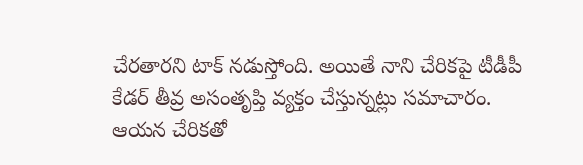చేరతారని టాక్ నడుస్తోంది. అయితే నాని చేరికపై టీడీపీ కేడర్ తీవ్ర అసంతృప్తి వ్యక్తం చేస్తున్నట్లు సమాచారం. ఆయన చేరికతో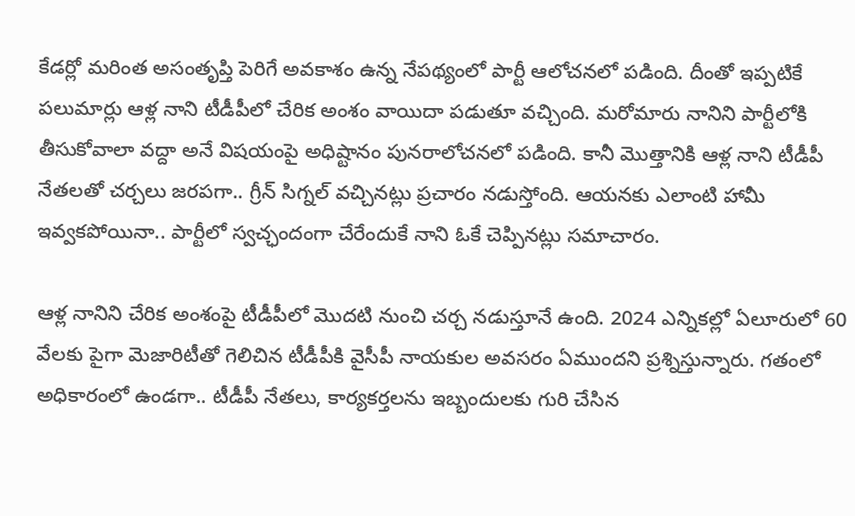కేడర్లో మరింత అసంతృప్తి పెరిగే అవకాశం ఉన్న నేపథ్యంలో పార్టీ ఆలోచనలో పడింది. దీంతో ఇప్పటికే పలుమార్లు ఆళ్ల నాని టీడీపీలో చేరిక అంశం వాయిదా పడుతూ వచ్చింది. మరోమారు నానిని పార్టీలోకి తీసుకోవాలా వద్దా అనే విషయంపై అధిష్టానం పునరాలోచనలో పడింది. కానీ మొత్తానికి ఆళ్ల నాని టీడీపీ నేతలతో చర్చలు జరపగా.. గ్రీన్ సిగ్నల్ వచ్చినట్లు ప్రచారం నడుస్తోంది. ఆయనకు ఎలాంటి హామీ ఇవ్వకపోయినా.. పార్టీలో స్వచ్ఛందంగా చేరేందుకే నాని ఓకే చెప్పినట్లు సమాచారం.

ఆళ్ల నానిని చేరిక అంశంపై టీడీపీలో మొదటి నుంచి చర్చ నడుస్తూనే ఉంది. 2024 ఎన్నికల్లో ఏలూరులో 60 వేలకు పైగా మెజారిటీతో గెలిచిన టీడీపీకి వైసీపీ నాయకుల అవసరం ఏముందని ప్రశ్నిస్తున్నారు. గతంలో అధికారంలో ఉండగా.. టీడీపీ నేతలు, కార్యకర్తలను ఇబ్బందులకు గురి చేసిన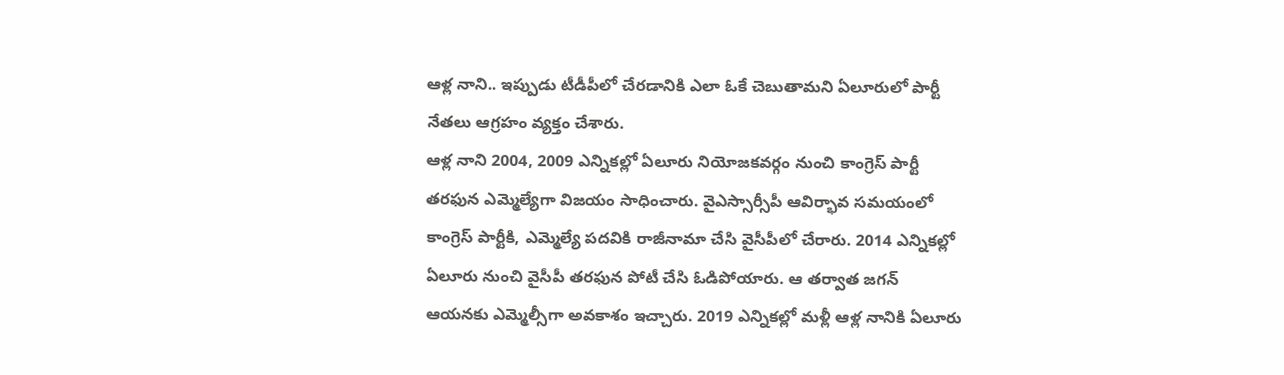ఆళ్ల నాని.. ఇప్పుడు టీడీపీలో చేరడానికి ఎలా ఓకే చెబుతామని ఏలూరులో పార్టీ నేతలు ఆగ్రహం వ్యక్తం చేశారు.
ఆళ్ల నాని 2004, 2009 ఎన్నికల్లో ఏలూరు నియోజకవర్గం నుంచి కాంగ్రెస్ పార్టీ తరఫున ఎమ్మెల్యేగా విజయం సాధించారు. వైఎస్సార్సీపీ ఆవిర్భావ సమయంలో కాంగ్రెస్ పార్టీకి, ఎమ్మెల్యే పదవికి రాజీనామా చేసి వైసీపీలో చేరారు. 2014 ఎన్నికల్లో ఏలూరు నుంచి వైసీపీ తరఫున పోటీ చేసి ఓడిపోయారు. ఆ తర్వాత జగన్ ఆయనకు ఎమ్మెల్సీగా అవకాశం ఇచ్చారు. 2019 ఎన్నికల్లో మళ్లీ ఆళ్ల నానికి ఏలూరు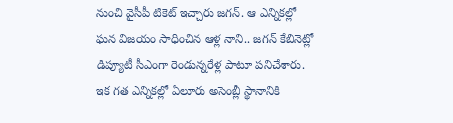నుంచి వైసీపీ టికెట్ ఇచ్చారు జగన్. ఆ ఎన్నికల్లో ఘన విజయం సాధించిన ఆళ్ల నాని.. జగన్ కేబినెట్లో డిప్యూటీ సీఎంగా రెండున్నరేళ్ల పాటూ పనిచేశారు.
ఇక గత ఎన్నికల్లో ఏలూరు అసెంబ్లీ స్థానానికి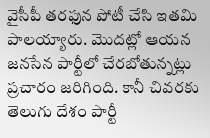వైసీపీ తరఫున పోటీ చేసి ఇతమి పాలయ్యారు. మొదట్లో ఆయన జనసేన పార్టీలో చేరబోతున్నట్లు ప్రచారం జరిగింది. కానీ చివరకు తెలుగు దేశం పార్టీ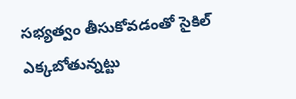సభ్యత్వం తీసుకోవడంతో సైకిల్ ఎక్కబోతున్నట్టు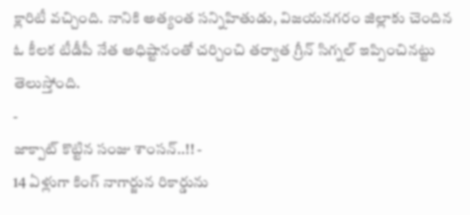క్లారిటీ వచ్చింది. నానికి అత్యంత సన్నిహితుడు, విజయనగరం జిల్లాకు చెందిన ఓ కీలక టీడీపీ నేత అధిష్టానంతో చర్చించి తర్వాత గ్రీన్ సిగ్నల్ ఇప్పించినట్టు తెలుస్తోంది.
-
జాక్పాట్ కొట్టిన సంజు శాంసన్..!! -
14 ఏళ్లుగా కింగ్ నాగార్జున రికార్డును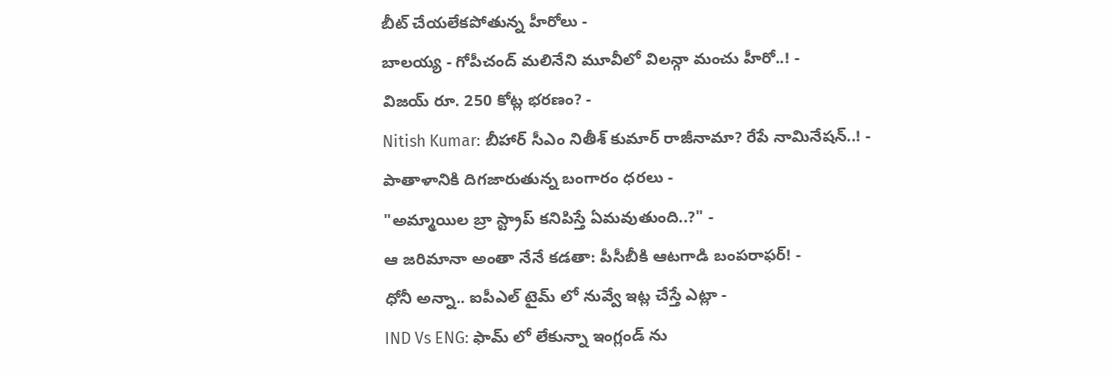బీట్ చేయలేకపోతున్న హీరోలు -
బాలయ్య - గోపీచంద్ మలినేని మూవీలో విలన్గా మంచు హీరో..! -
విజయ్ రూ. 250 కోట్ల భరణం? -
Nitish Kumar: బీహార్ సీఎం నితీశ్ కుమార్ రాజీనామా? రేపే నామినేషన్..! -
పాతాళానికి దిగజారుతున్న బంగారం ధరలు -
"అమ్మాయిల బ్రా స్ట్రాప్ కనిపిస్తే ఏమవుతుంది..?" -
ఆ జరిమానా అంతా నేనే కడతా: పీసీబీకి ఆటగాడి బంపరాఫర్! -
ధోనీ అన్నా.. ఐపీఎల్ టైమ్ లో నువ్వే ఇట్ల చేస్తే ఎట్లా -
IND Vs ENG: ఫామ్ లో లేకున్నా ఇంగ్లండ్ ను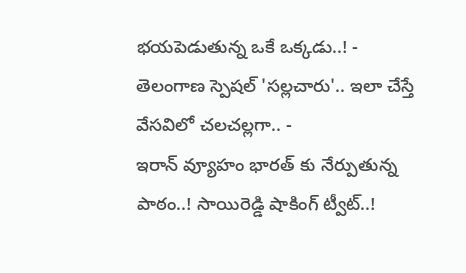భయపెడుతున్న ఒకే ఒక్కడు..! -
తెలంగాణ స్పెషల్ 'సల్లచారు'.. ఇలా చేస్తే వేసవిలో చలచల్లగా.. -
ఇరాన్ వ్యూహం భారత్ కు నేర్పుతున్న పాఠం..! సాయిరెడ్డి షాకింగ్ ట్వీట్..!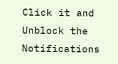Click it and Unblock the Notifications